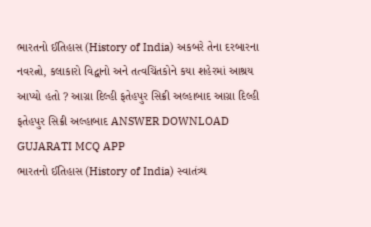ભારતનો ઈતિહાસ (History of India) અકબરે તેના દરબારના નવરત્નો, કલાકારો વિદ્વાનો અને તત્વચિંતકોને કયા શહેરમાં આશ્રય આપ્યો હતો ? આગ્રા દિલ્હી ફતેહપુર સિક્રી અલ્હાબાદ આગ્રા દિલ્હી ફતેહપુર સિક્રી અલ્હાબાદ ANSWER DOWNLOAD GUJARATI MCQ APP
ભારતનો ઈતિહાસ (History of India) સ્વાતંત્ર્ય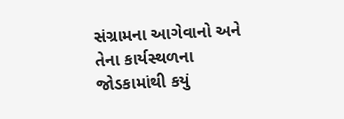સંગ્રામના આગેવાનો અને તેના કાર્યસ્થળના જોડકામાંથી કયું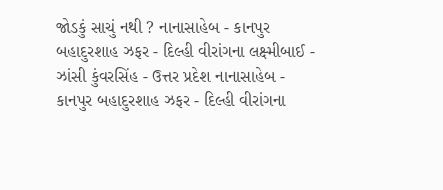જોડકું સાચું નથી ? નાનાસાહેબ - કાનપુર બહાદુરશાહ ઝફર - દિલ્હી વીરાંગના લક્ષ્મીબાઈ - ઝાંસી કુંવરસિંહ - ઉત્તર પ્રદેશ નાનાસાહેબ - કાનપુર બહાદુરશાહ ઝફર - દિલ્હી વીરાંગના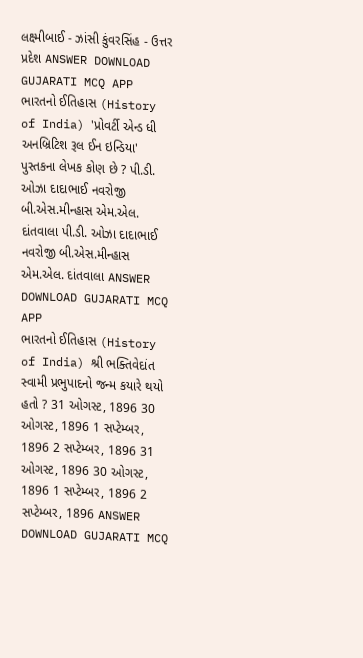લક્ષ્મીબાઈ - ઝાંસી કુંવરસિંહ - ઉત્તર પ્રદેશ ANSWER DOWNLOAD GUJARATI MCQ APP
ભારતનો ઈતિહાસ (History of India) 'પ્રોવર્ટી એન્ડ ધી અનબ્રિટિશ રૂલ ઈન ઇન્ડિયા' પુસ્તકના લેખક કોણ છે ? પી.ડી. ઓઝા દાદાભાઈ નવરોજી બી.એસ.મીન્હાસ એમ.એલ. દાંતવાલા પી.ડી. ઓઝા દાદાભાઈ નવરોજી બી.એસ.મીન્હાસ એમ.એલ. દાંતવાલા ANSWER DOWNLOAD GUJARATI MCQ APP
ભારતનો ઈતિહાસ (History of India) શ્રી ભક્તિવેદાંત સ્વામી પ્રભુપાદનો જન્મ કયારે થયો હતો ? 31 ઓગસ્ટ, 1896 30 ઓગસ્ટ, 1896 1 સપ્ટેમ્બર, 1896 2 સપ્ટેમ્બર, 1896 31 ઓગસ્ટ, 1896 30 ઓગસ્ટ, 1896 1 સપ્ટેમ્બર, 1896 2 સપ્ટેમ્બર, 1896 ANSWER DOWNLOAD GUJARATI MCQ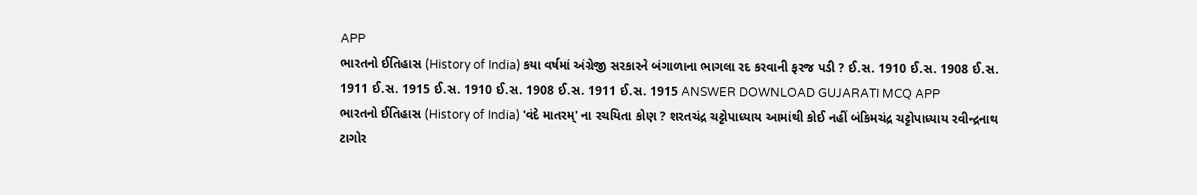APP
ભારતનો ઈતિહાસ (History of India) કયા વર્ષમાં અંગ્રેજી સરકારને બંગાળાના ભાગલા રદ કરવાની ફરજ પડી ? ઈ.સ. 1910 ઈ.સ. 1908 ઈ.સ. 1911 ઈ.સ. 1915 ઈ.સ. 1910 ઈ.સ. 1908 ઈ.સ. 1911 ઈ.સ. 1915 ANSWER DOWNLOAD GUJARATI MCQ APP
ભારતનો ઈતિહાસ (History of India) 'વંદે માતરમ્' ના રચયિતા કોણ ? શરતચંદ્ર ચટ્ટોપાધ્યાય આમાંથી કોઈ નહીં બંકિમચંદ્ર ચટ્ટોપાધ્યાય રવીન્દ્રનાથ ટાગોર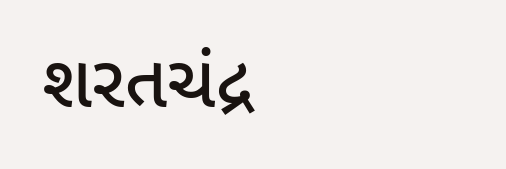શરતચંદ્ર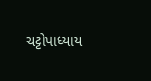ચટ્ટોપાધ્યાય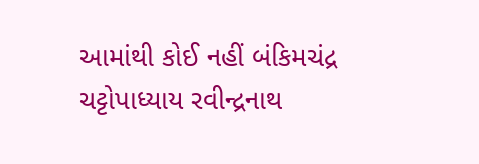આમાંથી કોઈ નહીં બંકિમચંદ્ર ચટ્ટોપાધ્યાય રવીન્દ્રનાથ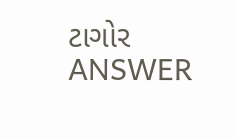ટાગોર ANSWER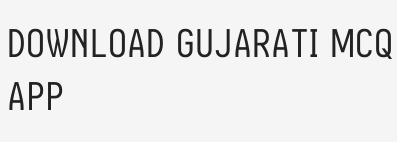DOWNLOAD GUJARATI MCQ APP